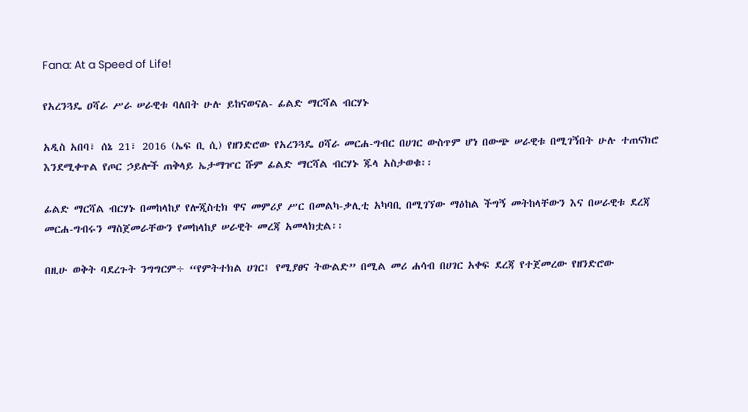Fana: At a Speed of Life!

የአረንጓዴ ዐሻራ ሥራ ሠራዊቱ ባለበት ሁሉ ይከናወናል- ፊልድ ማርሻል ብርሃኑ

አዲስ አበባ፣ ሰኔ 21፣ 2016 (ኤፍ ቢ ሲ) የዘንድሮው የአረንጓዴ ዐሻራ መርሐ-ግብር በሀገር ውስጥም ሆነ በውጭ ሠራዊቱ በሚገኝበት ሁሉ ተጠናክሮ እንደሚቀጥል የጦር ኃይሎች ጠቅላይ ኤታማዦር ሹም ፊልድ ማርሻል ብርሃኑ ጁላ አስታወቁ፡፡

ፊልድ ማርሻል ብርሃኑ በመከላከያ የሎጂስቲክ ዋና መምሪያ ሥር በመልካ-ቃሊቲ አካባቢ በሚገኘው ማዕከል ችግኝ መትከላቸውን እና በሠራዊቱ ደረጃ መርሐ-ግብሩን ማስጀመራቸውን የመከላከያ ሠራዊት መረጃ አመላክቷል፡፡

በዚሁ ወቅት ባደረጉት ንግግርም÷ “የምትተክል ሀገር፤ የሚያፀና ትውልድ” በሚል መሪ ሐሳብ በሀገር አቀፍ ደረጃ የተጀመረው የዘንድሮው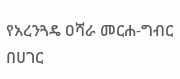የአረንጓዴ ዐሻራ መርሐ-ግብር  በሀገር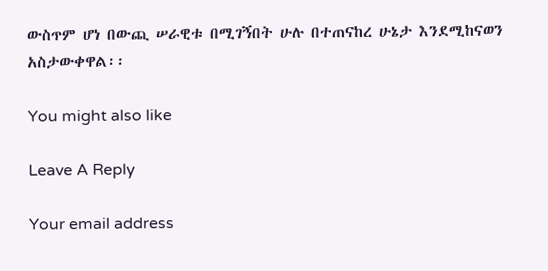ውስጥም ሆነ በውጪ ሠራዊቱ በሚገኝበት ሁሉ በተጠናከረ ሁኔታ እንደሚከናወን አስታውቀዋል፡፡

You might also like

Leave A Reply

Your email address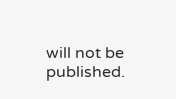will not be published.